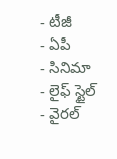- టీజీ
- ఏపీ
- సినిమా
- లైఫ్ స్టైల్
- వైరల్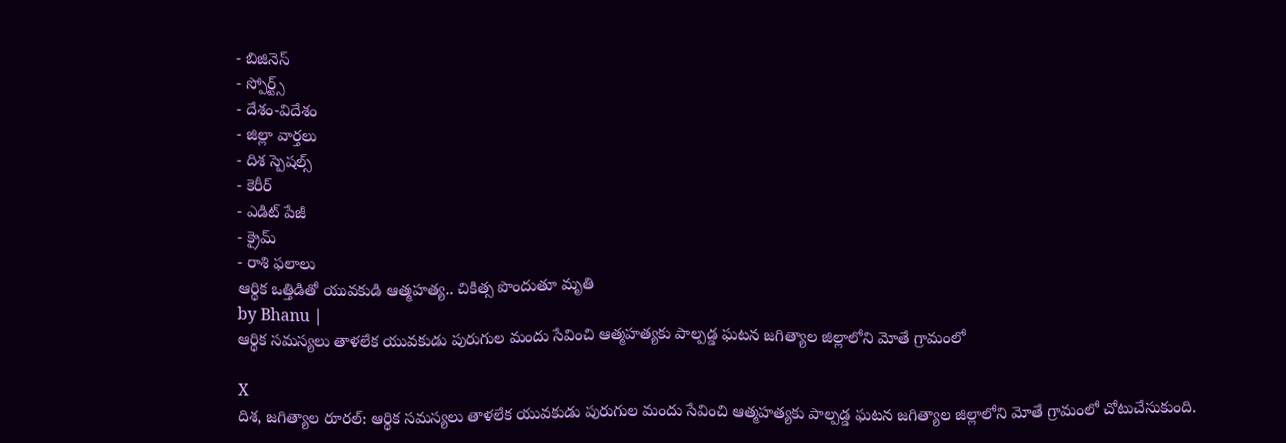- బిజినెస్
- స్పోర్ట్స్
- దేశం-విదేశం
- జిల్లా వార్తలు
- దిశ స్పెషల్స్
- కెరీర్
- ఎడిట్ పేజీ
- క్రైమ్
- రాశి ఫలాలు
ఆర్థిక ఒత్తిడితో యువకుడి ఆత్మహత్య.. చికిత్స పొందుతూ మృతి
by Bhanu |
ఆర్థిక సమస్యలు తాళలేక యువకుడు పురుగుల మందు సేవించి ఆత్మహత్యకు పాల్పడ్డ ఘటన జగిత్యాల జిల్లాలోని మోతే గ్రామంలో

X
దిశ, జగిత్యాల రూరల్: ఆర్థిక సమస్యలు తాళలేక యువకుడు పురుగుల మందు సేవించి ఆత్మహత్యకు పాల్పడ్డ ఘటన జగిత్యాల జిల్లాలోని మోతే గ్రామంలో చోటుచేసుకుంది.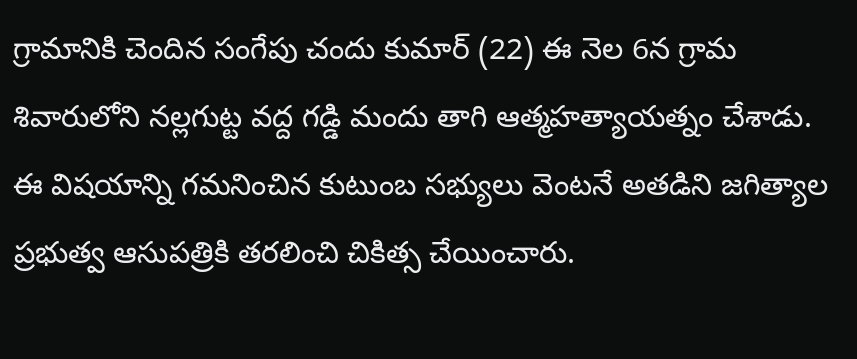గ్రామానికి చెందిన సంగేపు చందు కుమార్ (22) ఈ నెల 6న గ్రామ శివారులోని నల్లగుట్ట వద్ద గడ్డి మందు తాగి ఆత్మహత్యాయత్నం చేశాడు.
ఈ విషయాన్ని గమనించిన కుటుంబ సభ్యులు వెంటనే అతడిని జగిత్యాల ప్రభుత్వ ఆసుపత్రికి తరలించి చికిత్స చేయించారు.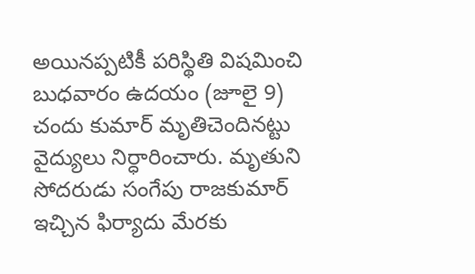అయినప్పటికీ పరిస్థితి విషమించి బుధవారం ఉదయం (జూలై 9) చందు కుమార్ మృతిచెందినట్టు వైద్యులు నిర్ధారించారు. మృతుని సోదరుడు సంగేపు రాజకుమార్ ఇచ్చిన ఫిర్యాదు మేరకు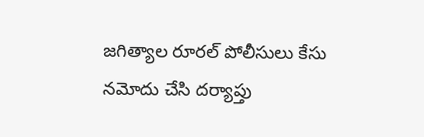జగిత్యాల రూరల్ పోలీసులు కేసు నమోదు చేసి దర్యాప్తు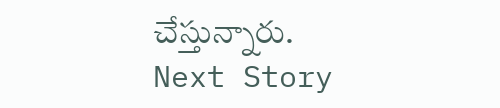చేస్తున్నారు.
Next Story